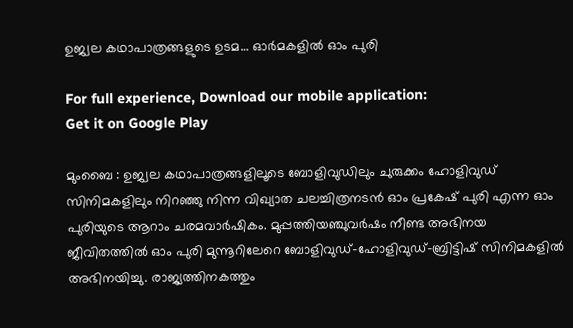ഉജ്വല കഥാപാത്രങ്ങളുടെ ഉടമ… ഓർമകളിൽ ഓം പുരി

For full experience, Download our mobile application:
Get it on Google Play

മുംബൈ : ഉജ്വല കഥാപാത്രങ്ങളിലൂടെ ബോളിവുഡിലും ചുരുക്കം ഹോളിവുഡ് സിനിമകളിലും നിറഞ്ഞു നിന്ന വിഖ്യാത ചലച്ചിത്രനടൻ ഓം പ്രകേഷ് പുരി എന്ന ഓം പുരിയുടെ ആറാം ചരമവാർഷികം. മുപ്പത്തിയഞ്ചുവർഷം നീണ്ട അഭിനയ ജീവിതത്തിൽ ഓം പുരി മുന്നൂറിലേറെ ബോളിവുഡ്–ഹോളിവുഡ്–ബ്രിട്ടിഷ് സിനിമകളിൽ അഭിനയിച്ചു. രാജ്യത്തിനകത്തും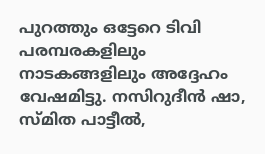പുറത്തും ഒട്ടേറെ ടിവി പരമ്പരകളിലും നാടകങ്ങളിലും അദ്ദേഹം വേഷമിട്ടു. നസിറുദീൻ ഷാ, സ്മിത പാട്ടീൽ,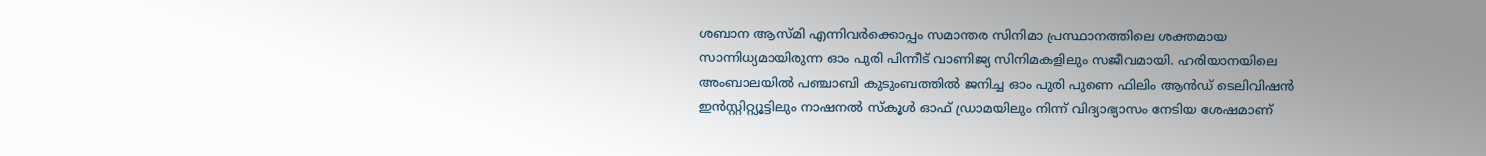ശബാന ആസ്മി എന്നിവർക്കൊപ്പം സമാന്തര സിനിമാ പ്രസ്ഥാനത്തിലെ ശക്തമായ സാന്നിധ്യമായിരുന്ന ഓം പുരി പിന്നീട് വാണിജ്യ സിനിമകളിലും സജീവമായി. ഹരിയാനയിലെ അംബാലയിൽ പഞ്ചാബി കുടുംബത്തിൽ ജനിച്ച ഓം പുരി പുണെ ഫിലിം ആൻഡ് ടെലിവിഷൻ ഇൻസ്റ്റിറ്റ്യൂട്ടിലും നാഷനൽ സ്കൂൾ ഓഫ് ഡ്രാമയിലും നിന്ന് വിദ്യാഭ്യാസം നേടിയ ശേഷമാണ്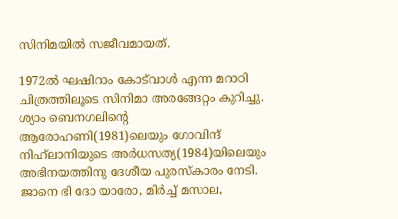സിനിമയിൽ സജീവമായത്.

1972ൽ ഘഷിറാം കോട്‌വാൾ എന്ന മറാഠി ചിത്രത്തിലൂടെ സിനിമാ അരങ്ങേറ്റം കുറിച്ചു. ശ്യാം ബെനഗലിന്‍റെ ആരോഹണി(1981)ലെയും ഗോവിന്ദ് നിഹ്‌ലാനിയുടെ അർധസത്യ(1984)യിലെയും അഭിനയത്തിനു ദേശീയ പുരസ്കാരം നേടി. ജാനെ ഭി ദോ യാരോ, മിർച്ച് മസാല,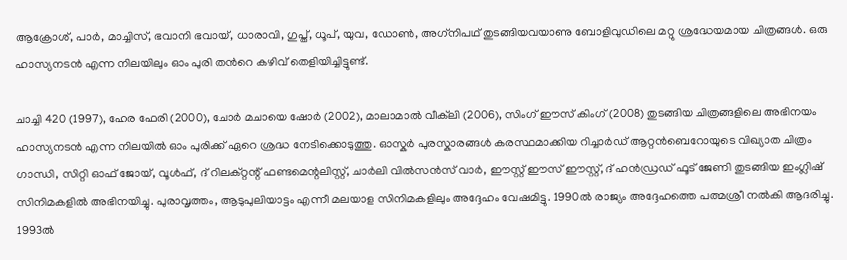ആക്രോശ്, പാർ, മാച്ചിസ്, ഭവാനി ഭവായ്, ധാരാവി, ഗുപ്ത്, ധൂപ്, യുവ, ഡോൺ, അഗ്‌നിപഥ് തുടങ്ങിയവയാണു ബോളിവുഡിലെ മറ്റു ശ്രദ്ധേയമായ ചിത്രങ്ങൾ. ഒരു ഹാസ്യനടൻ എന്ന നിലയിലും ഓം പുരി തന്‍റെ കഴിവ് തെളിയിച്ചിട്ടുണ്ട്.

ചാച്ചി 420 (1997), ഹേര ഫേരി (2000), ചോർ മചായെ ഷോർ (2002), മാലാമാൽ വീക്‌ലി (2006), സിംഗ് ഈസ് കിംഗ് (2008) തുടങ്ങിയ ചിത്രങ്ങളിലെ അഭിനയം ഹാസ്യനടൻ എന്ന നിലയിൽ ഓം പുരിക്ക് ഏറെ ശ്രദ്ധ നേടിക്കൊടുത്തു. ഓസ്കർ പുരസ്കാരങ്ങൾ കരസ്ഥമാക്കിയ റിച്ചാർഡ് ആറ്റൻബെറോയുടെ വിഖ്യാത ചിത്രം ഗാന്ധി, സിറ്റി ഓഫ് ജോയ്, വൂൾഫ്, ദ് റിലക്റ്റന്റ് ഫണ്ടമെന്റലിസ്റ്റ്, ചാർലി വിൽസൻസ് വാർ, ഈസ്റ്റ് ഈസ് ഈസ്റ്റ്, ദ് ഹൻഡ്രഡ് ഫൂട് ജേണി തുടങ്ങിയ ഇംഗ്ലിഷ് സിനിമകളിൽ അഭിനയിച്ചു. പുരാവൃത്തം, ആടുപുലിയാട്ടം എന്നീ മലയാള സിനിമകളിലും അദ്ദേഹം വേഷമിട്ടു. 1990ൽ രാജ്യം അദ്ദേഹത്തെ പത്മശ്രീ നൽകി ആദരിച്ചു. 1993ൽ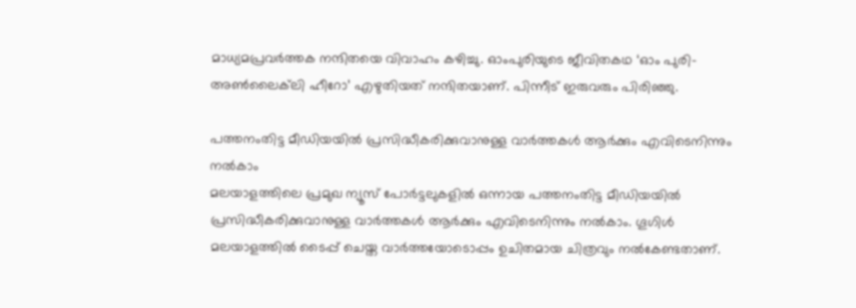മാധ്യമപ്രവർത്തക നന്ദിതയെ വിവാഹം കഴിച്ചു. ഓംപുരിയുടെ ജീവിതകഥ ‘ഓം പുരി-അൺലൈക്‌ലി ഹീറോ’ എഴുതിയത് നന്ദിതയാണ്. പിന്നീട് ഇരുവരും പിരിഞ്ഞു.

പത്തനംതിട്ട മീഡിയയില്‍ പ്രസിദ്ധീകരിക്കുവാനുള്ള വാര്‍ത്തകള്‍ ആര്‍ക്കും എവിടെനിന്നും നല്‍കാം
മലയാളത്തിലെ പ്രമുഖ ന്യൂസ് പോര്‍ട്ടലുകളില്‍ ഒന്നായ പത്തനംതിട്ട മീഡിയയില്‍ പ്രസിദ്ധീകരിക്കുവാനുള്ള വാര്‍ത്തകള്‍ ആര്‍ക്കും എവിടെനിന്നും നല്‍കാം. ഗൂഗിള്‍ മലയാളത്തില്‍ ടൈപ്പ് ചെയ്ത വാര്‍ത്തയോടൊപ്പം ഉചിതമായ ചിത്രവും നല്‍കേണ്ടതാണ്.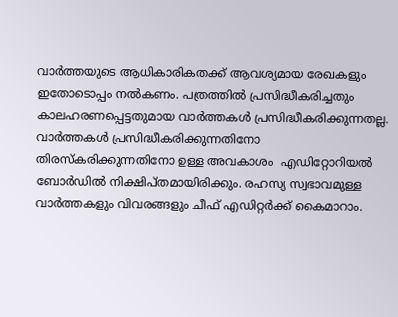വാര്‍ത്തയുടെ ആധികാരികതക്ക് ആവശ്യമായ രേഖകളും ഇതോടൊപ്പം നല്‍കണം. പത്രത്തില്‍ പ്രസിദ്ധീകരിച്ചതും കാലഹരണപ്പെട്ടതുമായ വാര്‍ത്തകള്‍ പ്രസിദ്ധീകരിക്കുന്നതല്ല. വാര്‍ത്തകള്‍ പ്രസിദ്ധീകരിക്കുന്നതിനോ തിരസ്കരിക്കുന്നതിനോ ഉള്ള അവകാശം  എഡിറ്റോറിയല്‍ ബോര്‍ഡില്‍ നിക്ഷിപ്തമായിരിക്കും. രഹസ്യ സ്വഭാവമുള്ള വാര്‍ത്തകളും വിവരങ്ങളും ചീഫ് എഡിറ്റര്‍ക്ക് കൈമാറാം.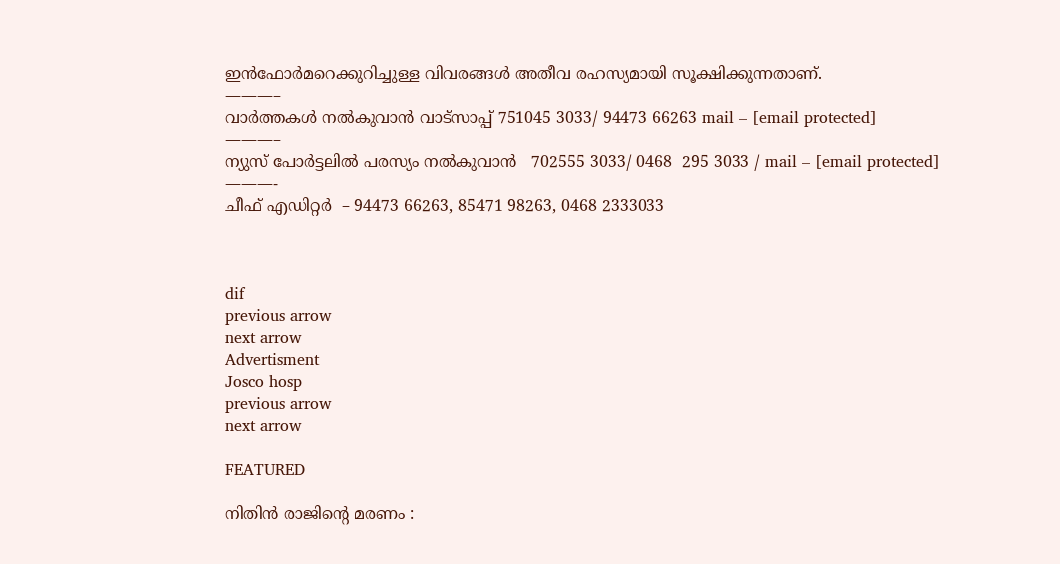ഇന്‍ഫോര്‍മറെക്കുറിച്ചുള്ള വിവരങ്ങള്‍ അതീവ രഹസ്യമായി സൂക്ഷിക്കുന്നതാണ്.
———–
വാര്‍ത്തകള്‍ നല്‍കുവാന്‍ വാട്സാപ്പ് 751045 3033/ 94473 66263 mail – [email protected]
———–
ന്യുസ് പോര്‍ട്ടലില്‍ പരസ്യം നല്‍കുവാന്‍   702555 3033/ 0468  295 3033 / mail – [email protected]
———-
ചീഫ് എഡിറ്റര്‍  – 94473 66263, 85471 98263, 0468 2333033



dif
previous arrow
next arrow
Advertisment
Josco hosp
previous arrow
next arrow

FEATURED

നിതിൻ രാജിൻ്റെ മരണം :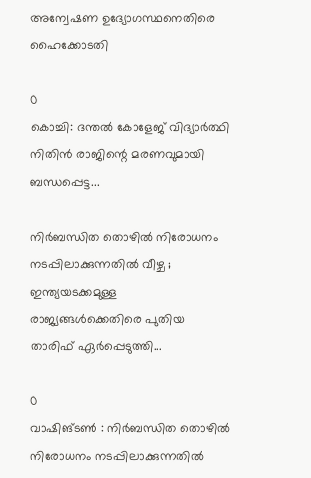അന്വേഷണ ഉദ്യോഗസ്ഥനെതിരെ ഹൈക്കോടതി

0
കൊച്ചി: ദന്തൽ കോളേജ് വിദ്യാർത്ഥി നിതിൻ രാജിന്റെ മരണവുമായി ബന്ധപ്പെട്ട...

നിർബന്ധിത തൊഴിൽ നിരോധനം നടപ്പിലാക്കുന്നതിൽ വീഴ്ച ; ഇന്ത്യയടക്കമുള്ള രാജ്യങ്ങൾക്കെതിരെ പുതിയ താരിഫ് ഏർപ്പെടുത്തി...

0
വാഷിങ്ടൺ : നിർബന്ധിത തൊഴിൽ നിരോധനം നടപ്പിലാക്കുന്നതിൽ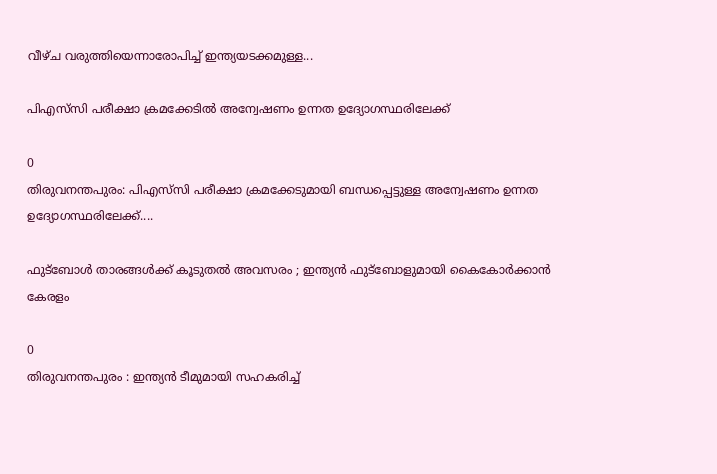വീഴ്ച വരുത്തിയെന്നാരോപിച്ച് ഇന്ത്യയടക്കമുള്ള...

പിഎസ്‍സി പരീക്ഷാ ക്രമക്കേടിൽ അന്വേഷണം ഉന്നത ഉദ്യോഗസ്ഥരിലേക്ക്

0
തിരുവനന്തപുരം: പിഎസ്‍സി പരീക്ഷാ ക്രമക്കേടുമായി ബന്ധപ്പെട്ടുള്ള അന്വേഷണം ഉന്നത ഉദ്യോഗസ്ഥരിലേക്ക്....

ഫുട്‌ബോൾ താരങ്ങൾക്ക് കൂടുതൽ അവസരം ; ഇന്ത്യൻ ഫുട്‌ബോളുമായി കൈകോർക്കാൻ കേരളം

0
തിരുവനന്തപുരം : ഇന്ത്യൻ ടീമുമായി സഹകരിച്ച്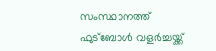സംസ്ഥാനത്ത് ഫുട്ബോൾ വളർച്ചയ്ക്ക്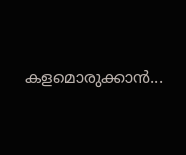കളമൊരുക്കാൻ...